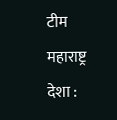टीम महाराष्ट्र देशा :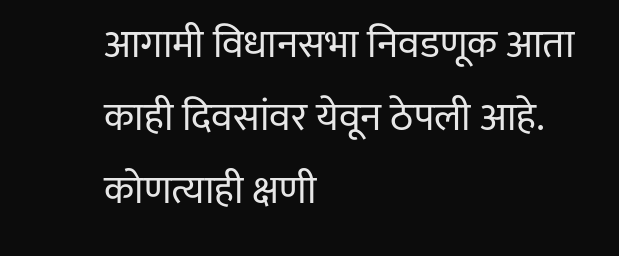आगामी विधानसभा निवडणूक आता काही दिवसांवर येवून ठेपली आहे. कोणत्याही क्षणी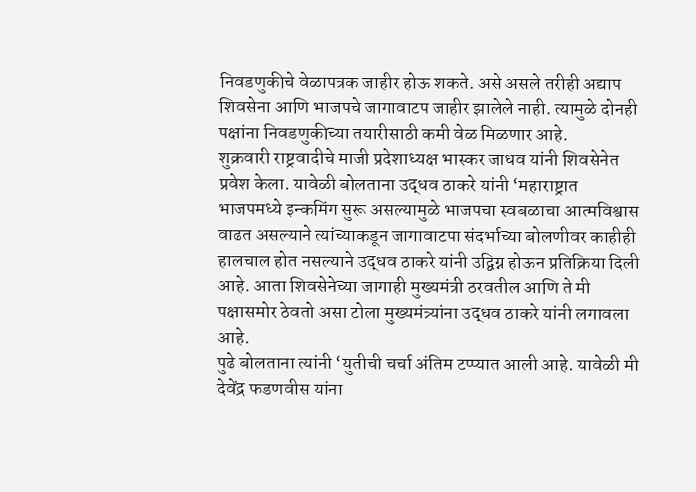निवडणुकीचे वेळापत्रक जाहीर होऊ शकते. असे असले तरीही अद्याप शिवसेना आणि भाजपचे जागावाटप जाहीर झालेले नाही. त्यामुळे दोनही पक्षांना निवडणुकीच्या तयारीसाठी कमी वेळ मिळणार आहे.
शुक्रवारी राष्ट्रवादीचे माजी प्रदेशाध्यक्ष भास्कर जाधव यांनी शिवसेनेत प्रवेश केला. यावेळी बोलताना उद्धव ठाकरे यांनी ‘महाराष्ट्रात भाजपमध्ये इन्कमिंग सुरू असल्यामुळे भाजपचा स्वबळाचा आत्मविश्वास वाढत असल्याने त्यांच्याकडून जागावाटपा संदर्भाच्या बोलणीवर काहीही हालचाल होत नसल्याने उद्धव ठाकरे यांनी उद्विग्न होऊन प्रतिक्रिया दिली आहे. आता शिवसेनेच्या जागाही मुख्यमंत्री ठरवतील आणि ते मी पक्षासमोर ठेवतो असा टोला मुख्यमंत्र्यांना उद्धव ठाकरे यांनी लगावला आहे.
पुढे बोलताना त्यांनी ‘युतीची चर्चा अंतिम टप्प्यात आली आहे. यावेळी मी देवेंद्र फडणवीस यांना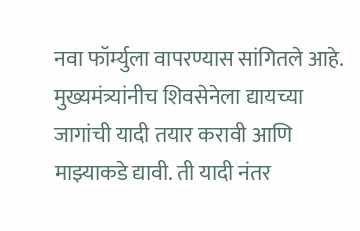नवा फॉर्म्युला वापरण्यास सांगितले आहे. मुख्यमंत्र्यांनीच शिवसेनेला द्यायच्या जागांची यादी तयार करावी आणि माझ्याकडे द्यावी. ती यादी नंतर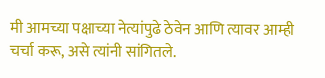मी आमच्या पक्षाच्या नेत्यांपुढे ठेवेन आणि त्यावर आम्ही चर्चा करू, असे त्यांनी सांगितले.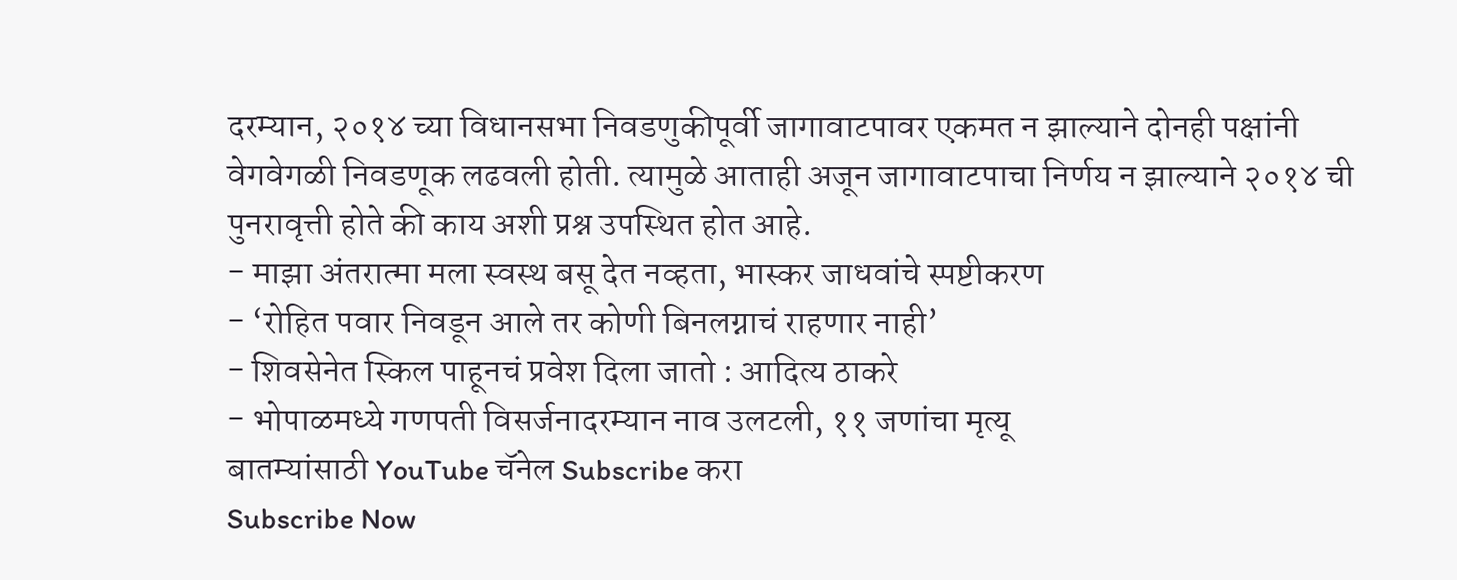दरम्यान, २०१४ च्या विधानसभा निवडणुकीपूर्वी जागावाटपावर एकमत न झाल्याने दोनही पक्षांनी वेगवेगळी निवडणूक लढवली होती. त्यामुळे आताही अजून जागावाटपाचा निर्णय न झाल्याने २०१४ ची पुनरावृत्ती होते की काय अशी प्रश्न उपस्थित होत आहे.
- माझा अंतरात्मा मला स्वस्थ बसू देत नव्हता, भास्कर जाधवांचे स्पष्टीकरण
- ‘रोहित पवार निवडून आले तर कोणी बिनलग्नाचं राहणार नाही’
- शिवसेनेत स्किल पाहूनचं प्रवेश दिला जातो : आदित्य ठाकरे
- भोपाळमध्ये गणपती विसर्जनादरम्यान नाव उलटली, ११ जणांचा मृत्यू
बातम्यांसाठी YouTube चॅनेल Subscribe करा
Subscribe Now